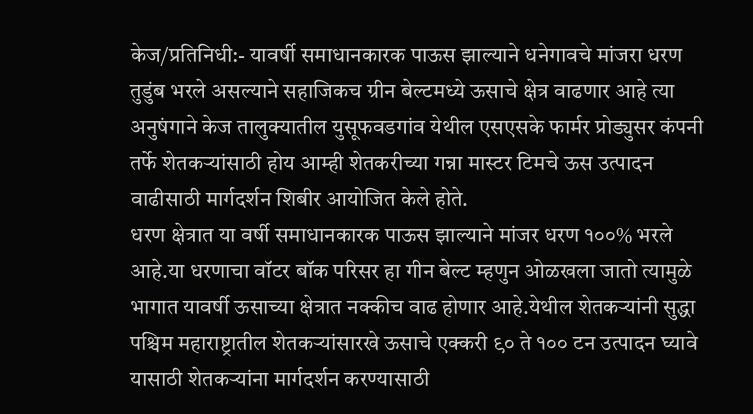केज/प्रतिनिधी:- यावर्षी समाधानकारक पाऊस झाल्याने धनेगावचे मांजरा धरण तुडुंब भरले असल्याने सहाजिकच ग्रीन बेल्टमध्ये ऊसाचे क्षेत्र वाढणार आहे त्या अनुषंगाने केज तालुक्यातील युसूफवडगांव येथील एसएसके फार्मर प्रोड्युसर कंपनी तर्फे शेतकऱ्यांसाठी होय आम्ही शेतकरीच्या गन्ना मास्टर टिमचे ऊस उत्पादन वाढीसाठी मार्गदर्शन शिबीर आयोजित केले होते.
धरण क्षेत्रात या वर्षी समाधानकारक पाऊस झाल्याने मांजर धरण १००% भरले आहे.या धरणाचा वॉटर बॉक परिसर हा गीन बेल्ट म्हणुन ओळखला जातो त्यामुळे भागात यावर्षी ऊसाच्या क्षेत्रात नक्कीच वाढ होणार आहे.येथील शेतकऱ्यांनी सुद्धा पश्चिम महाराष्ट्रातील शेतकऱ्यांसारखे ऊसाचे एक्करी ९० ते १०० टन उत्पादन घ्यावे यासाठी शेतकऱ्यांना मार्गदर्शन करण्यासाठी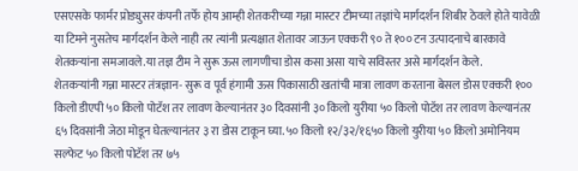एसएसके फार्मर प्रोड्युसर कंपनी तर्फे होय आम्ही शेतकरीच्या गन्ना मास्टर टीमच्या तज्ञांचे मार्गदर्शन शिबीर ठेवले होते यावेळी या टिमने नुसतेच मार्गदर्शन केले नाही तर त्यांनी प्रत्यक्षात शेतावर जाऊन एक्करी ९० ते १०० टन उत्पादनाचे बारकावे शेतकऱ्यांना समजावले.या तज्ञ टीम ने सुरू ऊस लागणीचा डोस कसा असा याचे सविस्तर असे मार्गदर्शन केले.
शेतकऱ्यांनी गन्ना मास्टर तंत्रज्ञान- सुरू व पूर्व हंगामी ऊस पिकासाठी खतांची मात्रा लावण करताना बेसल डोस एक्करी १०० किलो डीएपी ५० किलो पोटॅश तर लावण केल्यानंतर ३० दिवसांनी ३० किलो युरीया ५० किलो पोटॅश तर लावण केल्यानंतर ६५ दिवसांनी जेठा मोडून घेतल्यानंतर ३ रा डोस टाकून घ्या.५० किलो १२/३२/१६५० किलो युरीया ५० किलो अमोनियम सल्फेट ५० किलो पोटॅश तर ७५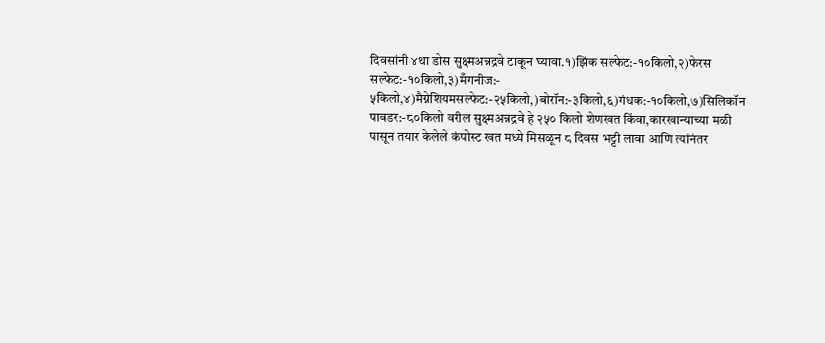दिवसांनी ४था डोस सुक्ष्मअन्नद्रवे टाकून घ्यावा.१)झिंक सल्फेट:-१०किलो,२)फेरस सल्फेट:-१०किलो,३)मँगनीज:- ५किलो,४)मैग्नेशियमसल्फेट:-२५किलो,)बोरॉन:-३किलो,६)गंधक:-१०किलो,७)सिलिकॉन पावडर:-८०किलो वरील सुक्ष्मअन्नद्रवे हे २५० किलो शेणखत किंवा,कारखान्याच्या मळी पासून तयार केलेले कंपोस्ट खत मध्ये मिसळून ८ दिवस भट्टी लावा आणि त्यांनंतर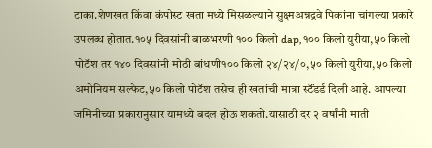टाका.शेणखत किंवा कंपोस्ट खता मध्ये मिसळल्याने सुक्ष्मअन्नद्रवे पिकांना चांगल्या प्रकारे उपलब्ध होतात.१०५ दिवसांनी बाळभरणी १०० किलो dap,१०० किलो युरीया,५० किलो पोटॅश तर १४० दिवसांनी मोठी बांधणी१०० किलो २४/२४/०,५० किलो युरीया,५० किलो अमोनियम सल्फेट,५० किलो पोटॅश तसेच ही खतांची मात्रा स्टॅंडर्ड दिली आहे. आपल्या जमिनीच्या प्रकारानुसार यामध्ये बदल होऊ शकतो.यासाठी दर २ वर्षांनी माती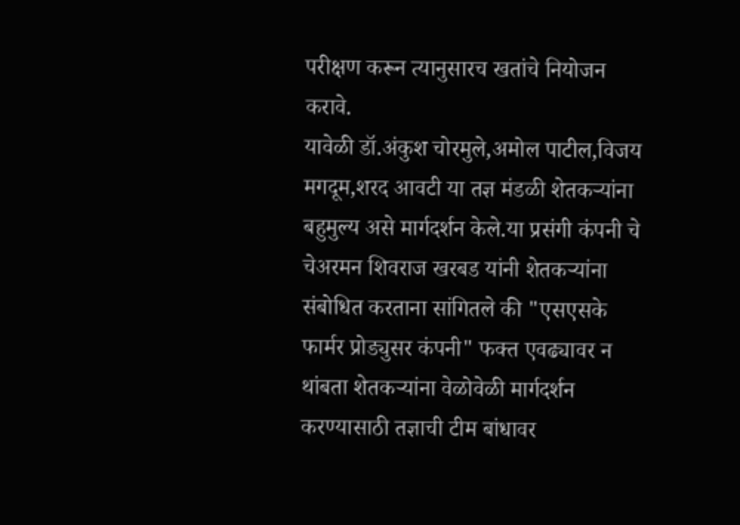परीक्षण करून त्यानुसारच खतांचे नियोजन करावे.
यावेळी डॉ.अंकुश चोरमुले,अमोल पाटील,विजय मगदूम,शरद आवटी या तज्ञ मंडळी शेतकऱ्यांना बहुमुल्य असे मार्गदर्शन केले.या प्रसंगी कंपनी चे चेअरमन शिवराज खरबड यांनी शेतकऱ्यांना संबोधित करताना सांगितले की "एसएसके फार्मर प्रोड्युसर कंपनी" फक्त एवढ्यावर न थांबता शेतकऱ्यांना वेळोवेळी मार्गदर्शन करण्यासाठी तज्ञाची टीम बांधावर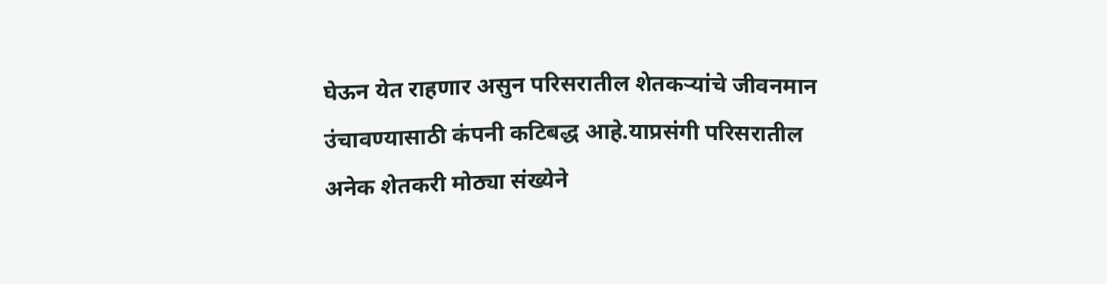घेऊन येत राहणार असुन परिसरातील शेतकऱ्यांचे जीवनमान उंचावण्यासाठी कंपनी कटिबद्ध आहे.याप्रसंगी परिसरातील अनेक शेतकरी मोठ्या संख्येने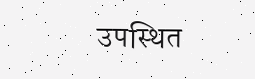उपस्थित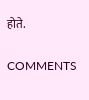होते.

COMMENTS